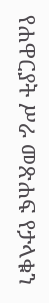የሐዋርያት ሥራ መጽሐፍ የታላቁን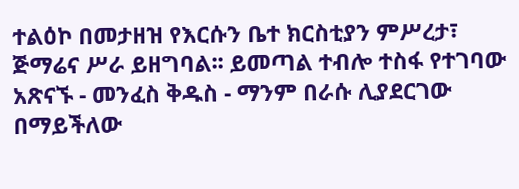ተልዕኮ በመታዘዝ የእርሱን ቤተ ክርስቲያን ምሥረታ፣ ጅማሬና ሥራ ይዘግባል፡፡ ይመጣል ተብሎ ተስፋ የተገባው አጽናኙ - መንፈስ ቅዱስ - ማንም በራሱ ሊያደርገው በማይችለው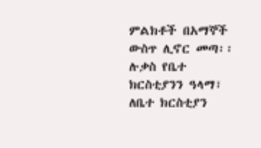ምልክቶች በአማኞች ውስጥ ሊኖር መጣ፡፡ ሉቃስ የቤተ ክርስቲያንን ዓላማ፣ ለቤተ ክርስቲያን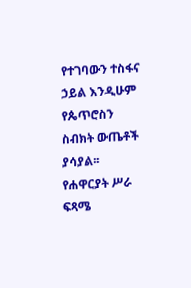የተገባውን ተስፋና ኃይል እንዲሁም የጴጥሮስን ስብክት ውጤቶች ያሳያል፡፡ የሐዋርያት ሥራ ፍጻሜ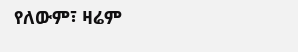የለውም፣ ዛሬም